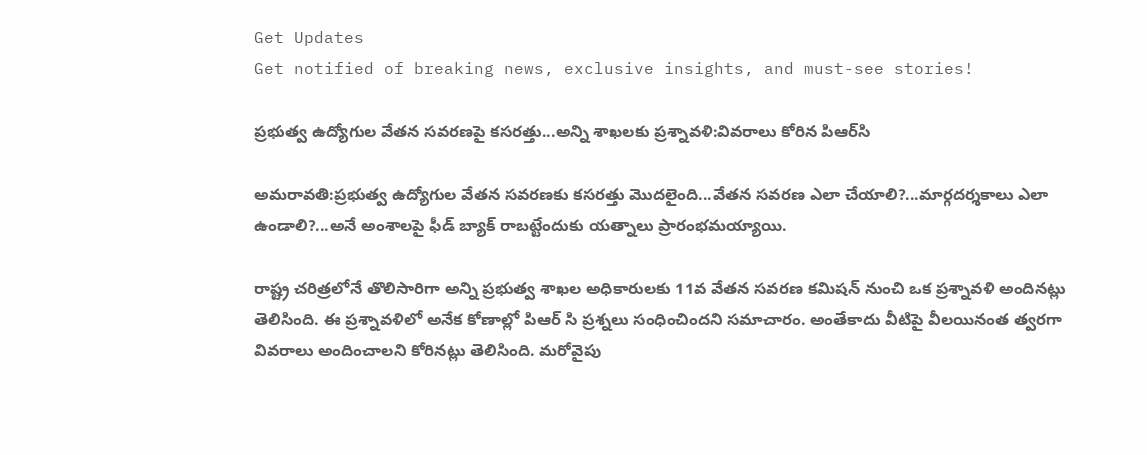Get Updates
Get notified of breaking news, exclusive insights, and must-see stories!

ప్రభుత్వ ఉద్యోగుల వేతన సవరణపై కసరత్తు...అన్ని శాఖలకు ప్రశ్నావళి:వివరాలు కోరిన పిఆర్‌సి

అమరావతి:ప్రభుత్వ ఉద్యోగుల వేతన సవరణకు కసరత్తు మొదలైంది...వేతన సవరణ ఎలా చేయాలి?...మార్గదర్శకాలు ఎలా ఉండాలి?...అనే అంశాలపై ఫీడ్ బ్యాక్ రాబట్టేందుకు యత్నాలు ప్రారంభమయ్యాయి.

రాష్ట్ర చరిత్రలోనే తొలిసారిగా అన్ని ప్రభుత్వ శాఖల అధికారులకు 11వ వేతన సవరణ కమిషన్‌ నుంచి ఒక ప్రశ్నావళి అందినట్లు తెలిసింది. ఈ ప్రశ్నావళిలో అనేక కోణాల్లో పిఆర్ సి ప్రశ్నలు సంధించిందని సమాచారం. అంతేకాదు వీటిపై వీలయినంత త్వరగా వివరాలు అందించాలని కోరినట్లు తెలిసింది. మరోవైపు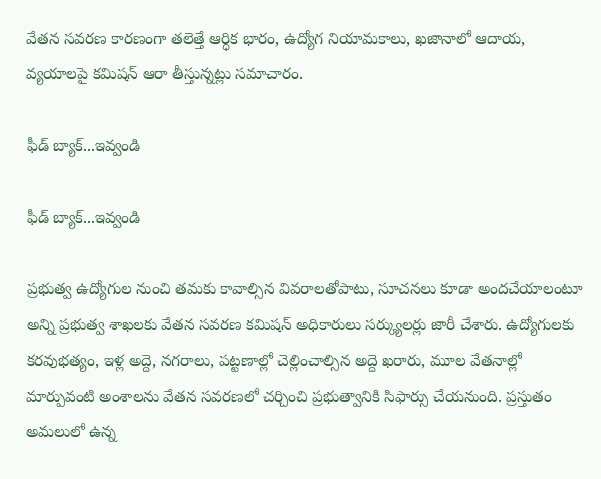వేతన సవరణ కారణంగా తలెత్తే ఆర్ధిక భారం, ఉద్యోగ నియామకాలు, ఖజానాలో ఆదాయ, వ్యయాలపై కమిషన్‌ ఆరా తీస్తున్నట్లు సమాచారం.

ఫీడ్ బ్యాక్...ఇవ్వండి

ఫీడ్ బ్యాక్...ఇవ్వండి

ప్రభుత్వ ఉద్యోగుల నుంచి తమకు కావాల్సిన వివరాలతోపాటు, సూచనలు కూడా అందచేయాలంటూ అన్ని ప్రభుత్వ శాఖలకు వేతన సవరణ కమిషన్‌ అధికారులు సర్క్యులర్లు జారీ చేశారు. ఉద్యోగులకు కరవుభత్యం, ఇళ్ల అద్దె, నగరాలు, పట్టణాల్లో చెల్లించాల్సిన అద్దె ఖరారు, మూల వేతనాల్లో మార్పువంటి అంశాలను వేతన సవరణలో చర్చించి ప్రభుత్వానికి సిఫార్సు చేయనుంది. ప్రస్తుతం అమలులో ఉన్న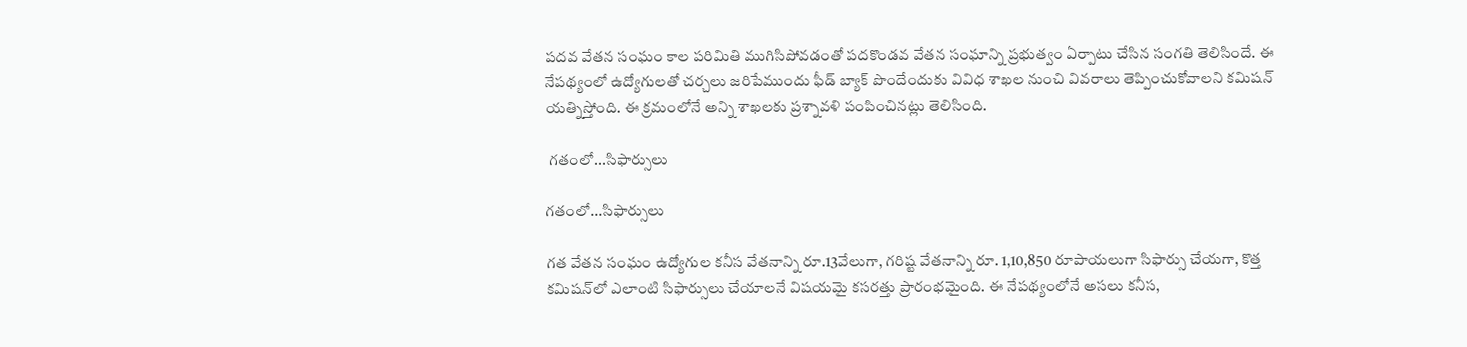పదవ వేతన సంఘం కాల పరిమితి ముగిసిపోవడంతో పదకొండవ వేతన సంఘాన్ని ప్రభుత్వం ఏర్పాటు చేసిన సంగతి తెలిసిందే. ఈ నేపథ్యంలో ఉద్యోగులతో చర్చలు జరిపేముందు ఫీడ్ బ్యాక్ పొందేందుకు వివిధ శాఖల నుంచి వివరాలు తెప్పించుకోవాలని కమిషన్‌ యత్నిస్తోంది. ఈ క్రమంలోనే అన్ని శాఖలకు ప్రశ్నావళి పంపించినట్లు తెలిసింది.

 గతంలో...సిఫార్సులు

గతంలో...సిఫార్సులు

గత వేతన సంఘం ఉద్యోగుల కనీస వేతనాన్ని రూ.13వేలుగా, గరిష్ట వేతనాన్ని రూ. 1,10,850 రూపాయలుగా సిఫార్సు చేయగా, కొత్త కమిషన్‌లో ఎలాంటి సిఫార్సులు చేయాలనే విషయమై కసరత్తు ప్రారంభమైంది. ఈ నేపథ్యంలోనే అసలు కనీస,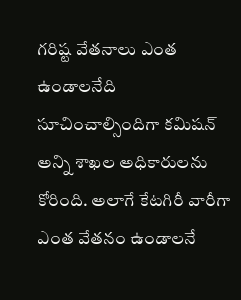గరిష్ట వేతనాలు ఎంత ఉండాలనేది సూచించాల్సిందిగా కమిషన్‌ అన్ని శాఖల అధికారులను కోరింది. అలాగే కేటగిరీ వారీగా ఎంత వేతనం ఉండాలనే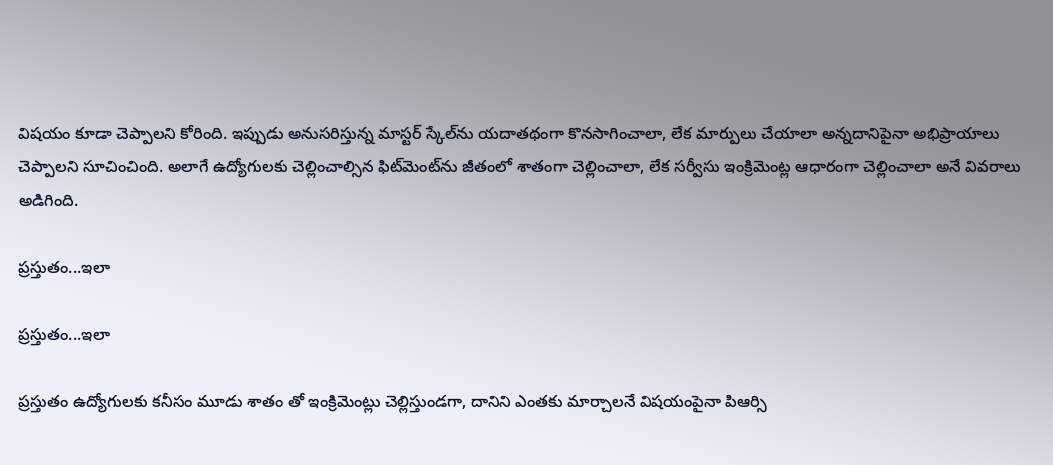విషయం కూడా చెప్పాలని కోరింది. ఇప్పుడు అనుసరిస్తున్న మాస్టర్‌ స్కేల్‌ను యదాతథంగా కొనసాగించాలా, లేక మార్పులు చేయాలా అన్నదానిపైనా అభిప్రాయాలు చెప్పాలని సూచించింది. అలాగే ఉద్యోగులకు చెల్లించాల్సిన ఫిట్‌మెంట్‌ను జీతంలో శాతంగా చెల్లించాలా, లేక సర్వీసు ఇంక్రిమెంట్ల ఆధారంగా చెల్లించాలా అనే వివరాలు అడిగింది.

ప్రస్తుతం...ఇలా

ప్రస్తుతం...ఇలా

ప్రస్తుతం ఉద్యోగులకు కనీసం మూడు శాతం తో ఇంక్రిమెంట్లు చెల్లిస్తుండగా, దానిని ఎంతకు మార్చాలనే విషయంపైనా పిఆర్సి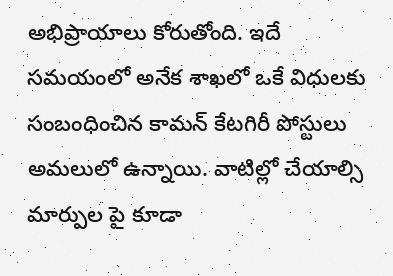అభిప్రాయాలు కోరుతోంది. ఇదే సమయంలో అనేక శాఖలో ఒకే విధులకు సంబంధించిన కామన్‌ కేటగిరీ పోస్టులు అమలులో ఉన్నాయి. వాటిల్లో చేయాల్సి మార్పుల పై కూడా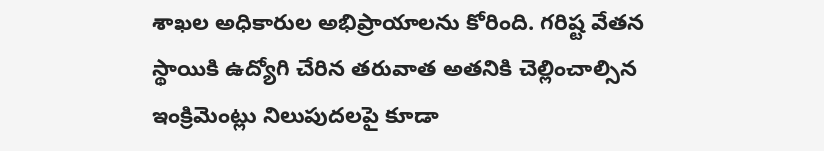శాఖల అధికారుల అభిప్రాయాలను కోరింది. గరిష్ట వేతన స్థాయికి ఉద్యోగి చేరిన తరువాత అతనికి చెల్లించాల్సిన ఇంక్రిమెంట్లు నిలుపుదలపై కూడా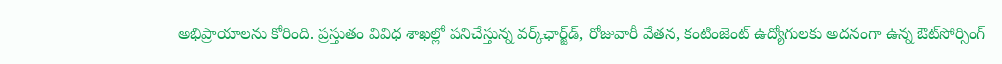అభిప్రాయాలను కోరింది. ప్రస్తుతం వివిధ శాఖల్లో పనిచేస్తున్న వర్క్‌ఛార్జ్‌డ్‌, రోజువారీ వేతన, కంటింజెంట్‌ ఉద్యోగులకు అదనంగా ఉన్న ఔట్‌సోర్సింగ్‌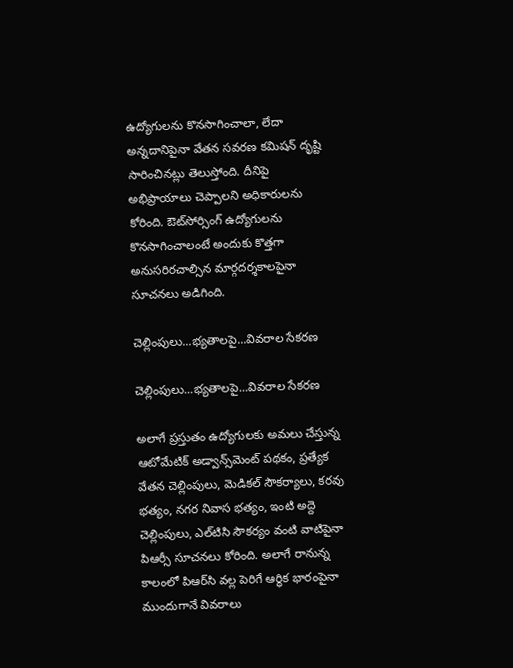ఉద్యోగులను కొనసాగించాలా, లేదా అన్నదానిపైనా వేతన సవరణ కమిషన్‌ దృష్టి సారించినట్లు తెలుస్తోంది. దీనిపై అభిప్రాయాలు చెప్పాలని అధికారులను కోరింది. ఔట్‌సోర్సింగ్‌ ఉద్యోగులను కొనసాగించాలంటే అందుకు కొత్తగా అనుసరిరచాల్సిన మార్గదర్శకాలపైనా సూచనలు అడిగింది.

చెల్లింపులు...భ్యతాలపై...వివరాల సేకరణ

చెల్లింపులు...భ్యతాలపై...వివరాల సేకరణ

అలాగే ప్రస్తుతం ఉద్యోగులకు అమలు చేస్తున్న ఆటోమేటిక్‌ అడ్వాన్స్‌మెంట్‌ పథకం, ప్రత్యేక వేతన చెల్లింపులు, మెడికల్‌ సౌకర్యాలు, కరవు భత్యం, నగర నివాస భత్యం, ఇంటి అద్దె చెల్లింపులు, ఎల్‌టిసి సౌకర్యం వంటి వాటిపైనా పిఆర్సీ సూచనలు కోరింది. అలాగే రానున్న కాలంలో పిఆర్‌సి వల్ల పెరిగే ఆర్ధిక భారంపైనా ముందుగానే వివరాలు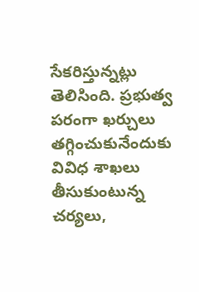సేకరిస్తున్నట్లు తెలిసింది. ప్రభుత్వ పరంగా ఖర్చులు తగ్గించుకునేందుకు వివిధ శాఖలు తీసుకుంటున్న చర్యలు,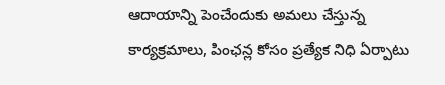ఆదాయాన్ని పెంచేందుకు అమలు చేస్తున్న కార్యక్రమాలు, పింఛన్ల కోసం ప్రత్యేక నిధి ఏర్పాటు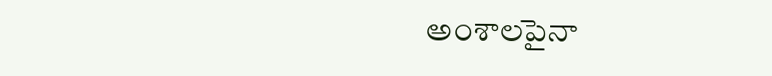అంశాలపైనా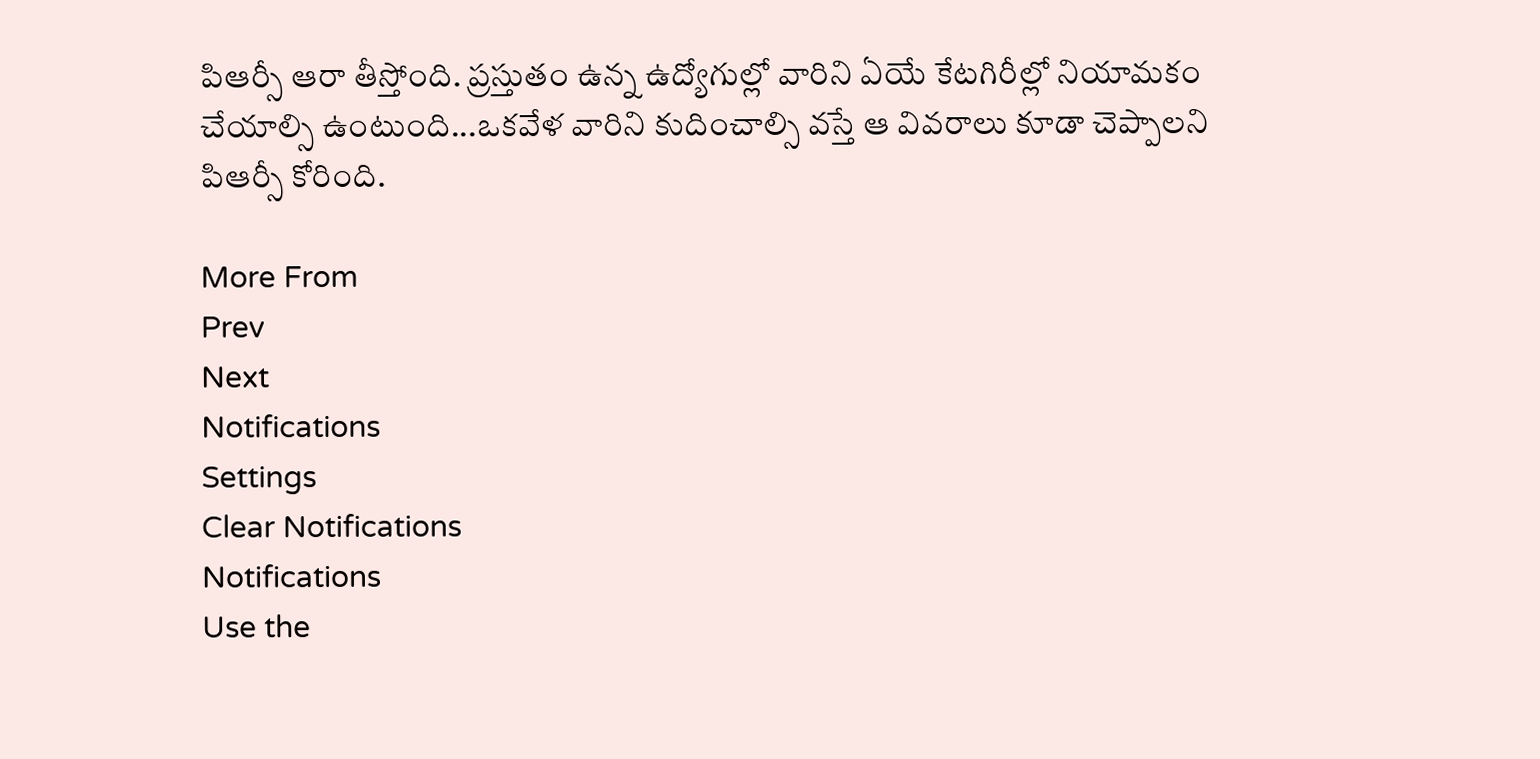పిఆర్సీ ఆరా తీస్తోంది. ప్రస్తుతం ఉన్న ఉద్యోగుల్లో వారిని ఏయే కేటగిరీల్లో నియామకం చేయాల్సి ఉంటుంది...ఒకవేళ వారిని కుదించాల్సి వస్తే ఆ వివరాలు కూడా చెప్పాలని పిఆర్సీ కోరింది.

More From
Prev
Next
Notifications
Settings
Clear Notifications
Notifications
Use the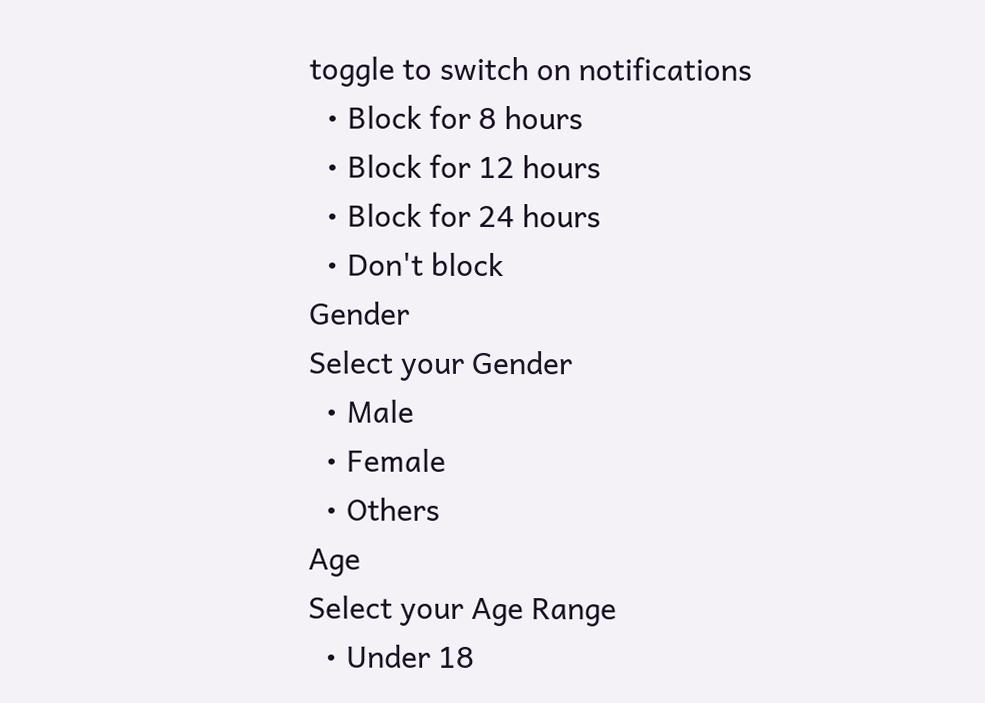toggle to switch on notifications
  • Block for 8 hours
  • Block for 12 hours
  • Block for 24 hours
  • Don't block
Gender
Select your Gender
  • Male
  • Female
  • Others
Age
Select your Age Range
  • Under 18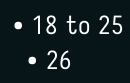• 18 to 25
  • 26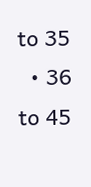to 35
  • 36 to 45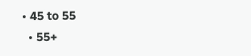• 45 to 55
  • 55+